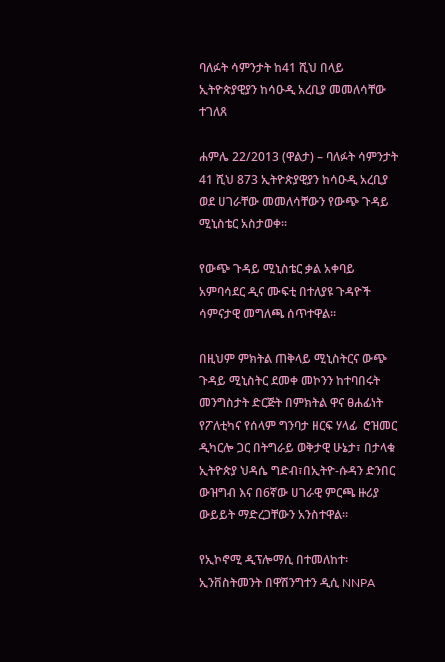ባለፉት ሳምንታት ከ41 ሺህ በላይ ኢትዮጵያዊያን ከሳዑዲ አረቢያ መመለሳቸው ተገለጸ

ሐምሌ 22/2013 (ዋልታ) – ባለፉት ሳምንታት 41 ሺህ 873 ኢትዮጵያዊያን ከሳዑዲ አረቢያ ወደ ሀገራቸው መመለሳቸውን የውጭ ጉዳይ ሚኒስቴር አስታወቀ፡፡

የውጭ ጉዳይ ሚኒስቴር ቃል አቀባይ አምባሳደር ዲና ሙፍቲ በተለያዩ ጉዳዮች ሳምናታዊ መግለጫ ሰጥተዋል፡፡

በዚህም ምክትል ጠቅላይ ሚኒስትርና ውጭ ጉዳይ ሚኒስትር ደመቀ መኮንን ከተባበሩት መንግስታት ድርጅት በምክትል ዋና ፀሐፊነት የፖለቲካና የሰላም ግንባታ ዘርፍ ሃላፊ  ሮዝመር ዲካርሎ ጋር በትግራይ ወቅታዊ ሁኔታ፣ በታላቁ ኢትዮጵያ ህዳሴ ግድብ፣በኢትዮ-ሱዳን ድንበር ውዝግብ እና በ6ኛው ሀገራዊ ምርጫ ዙሪያ ውይይት ማድረጋቸውን አንስተዋል።

የኢኮኖሚ ዲፕሎማሲ በተመለከተ፡ ኢንቨስትመንት በዋሽንግተን ዲሲ NNPA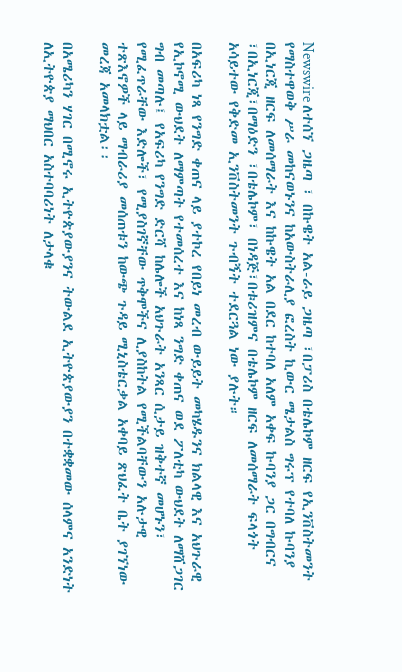Newswire ለተሰኘ ጋዜጣ ፣ በኩዌት አል-ራይ ጋዜጣ ፣በፓሪስ በቴሌኮም ዘርፍ የኢንቨስትመንት የማስተዋወቅ ሥራ መከናወኑንና ከአውስትራሊያ ፎረስት ኪውር ሜታልስ ግሩፕ የተባለ ኩባንያ በኢነርጂ ዘርፍ ለመሰማራት እና ከኩዌት አል በደር ከተባለ አለም አቀፍ ኩባንያ ጋር በግብርና ፣በኢነርጂ፣በማዕድን ፣በቴሌኮም፣ በነዳጅ፣በቱሪዝምና በቴሌኮም ዘርፍ ለመሰማራት ፍላጎት አሳይተው የቅድመ ኢንቨስትመንት ጉብኝት ተደርጓል ነው ያሉት።

በአፍሪካ ነጻ የንግድ ቀጠና ላይ ያተኮረ የበይነ መረብ ውይይት መካሄዱንና ክልላዊ እና አህጉራዊ የኢኮኖሚ ውህደት ለማምጣት የተመሰረተ እና ከነጻ ንግድ ቀጠና ወደ ፖለቲካ ውህደት ለማሸጋገር ግብ መጣሉ፤ የአፍሪካ የንግድ ድርሻ ከሌሎች አህጉራት አንጻር ሲታይ ዝቅተኛ መሆኑን፣ የሚፈጥራቸው እድሎች፣ የሚያስገኛቸው ጥቅሞችና ሊያስከትል የሚችልባቸውን አሉታዊ ተጽእኖዎች ላይ ማብራሪያ መሰጠቱን ከውጭ ጉዳይ ሚኒስቴርቃል አቀባይ ጽህፈት ቤት ያገኘነው መረጃ አመላክቷል፡፡

በአሜሪካን ሃገር በሚኖሩ ኢትዮጵያውያንና ትውልደ ኢትዮጵያውያን በተቋቋመው ሰላምና አንድነት ለኢትዮጵያ ማህበር አስተባባሪነት ለታላቁ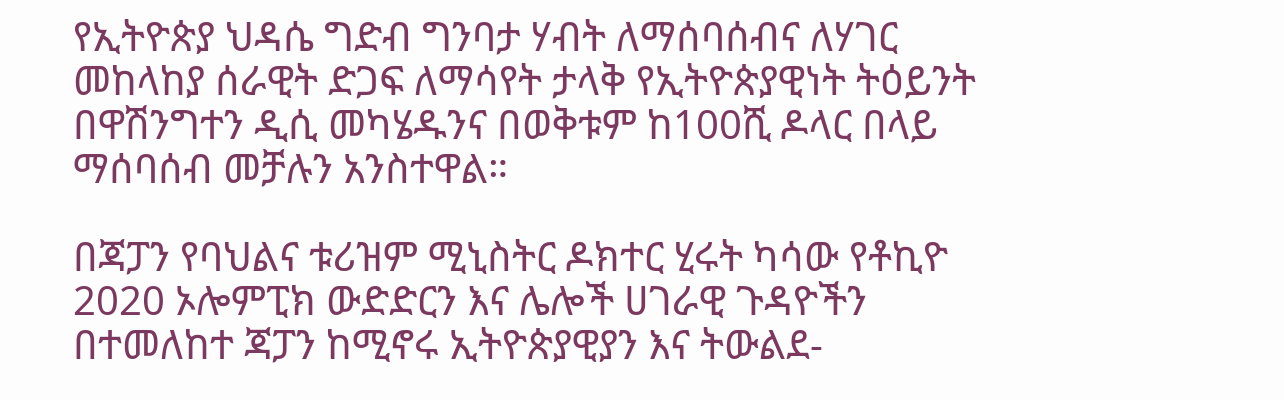የኢትዮጵያ ህዳሴ ግድብ ግንባታ ሃብት ለማሰባሰብና ለሃገር መከላከያ ሰራዊት ድጋፍ ለማሳየት ታላቅ የኢትዮጵያዊነት ትዕይንት በዋሽንግተን ዲሲ መካሄዱንና በወቅቱም ከ100ሺ ዶላር በላይ ማሰባሰብ መቻሉን አንስተዋል።

በጃፓን የባህልና ቱሪዝም ሚኒስትር ዶክተር ሂሩት ካሳው የቶኪዮ 2020 ኦሎምፒክ ውድድርን እና ሌሎች ሀገራዊ ጉዳዮችን በተመለከተ ጃፓን ከሚኖሩ ኢትዮጵያዊያን እና ትውልደ-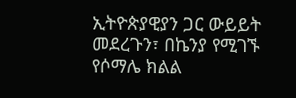ኢትዮጵያዊያን ጋር ውይይት መደረጉን፣ በኬንያ የሚገኙ የሶማሌ ክልል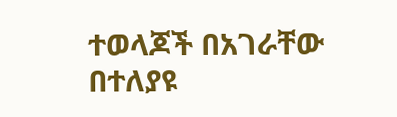ተወላጆች በአገራቸው በተለያዩ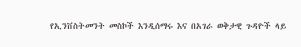የኢንቨስትመንት መስኮች እንዲሰማሩ እና በአገራ ወቅታዊ ጉዳዮች ላይ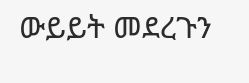ውይይት መደረጉን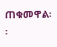ጠቁመዋል፡፡